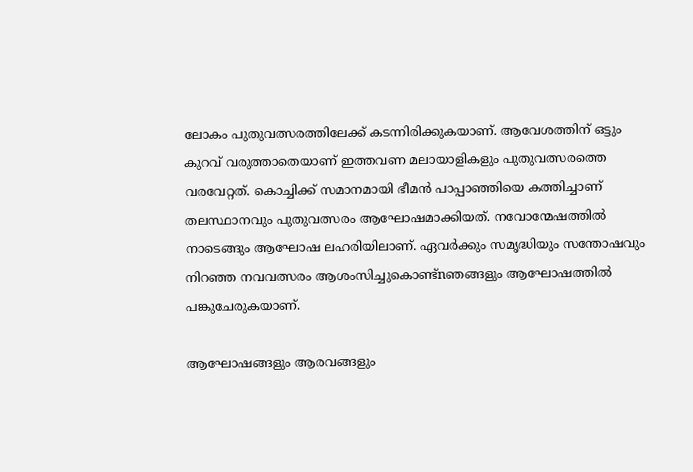ലോകം പുതുവത്സരത്തിലേക്ക് കടന്നിരിക്കുകയാണ്. ആവേശത്തിന് ഒട്ടും കുറവ് വരുത്താതെയാണ് ഇത്തവണ മലായാളികളും പുതുവത്സരത്തെ വരവേറ്റത്. കൊച്ചിക്ക് സമാനമായി ഭീമൻ പാപ്പാഞ്ഞിയെ കത്തിച്ചാണ് തലസ്ഥാനവും പുതുവത്സരം ആഘോഷമാക്കിയത്. നവോന്മേഷത്തിൽ നാടെങ്ങും ആഘോഷ ലഹരിയിലാണ്. ഏവര്‍ക്കും സമൃദ്ധിയും സന്തോഷവും നിറഞ്ഞ നവവത്സരം ആശംസിച്ചുകൊണ്ട്nഞങ്ങളും ആഘോഷത്തിൽ പങ്കുചേരുകയാണ്.

ആഘോഷങ്ങളും ആരവങ്ങളും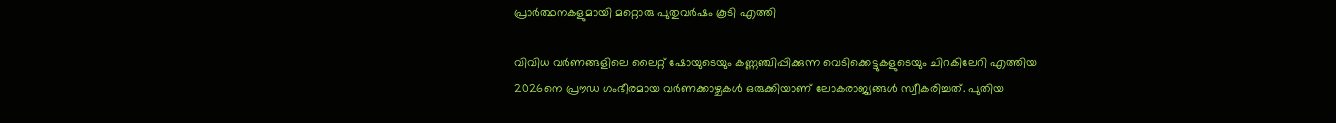പ്രാർത്ഥനകളുമായി മറ്റൊരു പുതുവർഷം കൂടി എത്തി

വിവിധ വർണങ്ങളിലെ ലൈറ്റ് ഷോയുടെയും കണ്ണഞ്ചിപ്പിക്കുന്ന വെടിക്കെട്ടുകളുടെയും ചിറകിലേറി എത്തിയ 2026നെ പ്രൗഡ ഗംഭീരമായ വർണക്കാഴ്ചകള്‍ ഒരുക്കിയാണ് ലോകരാജ്യങ്ങള്‍ സ്വീകരിച്ചത്. പുതിയ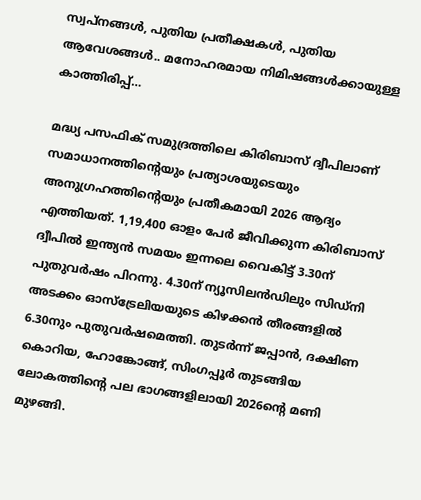സ്വപ്നങ്ങള്‍, പുതിയ പ്രതീക്ഷകള്‍, പുതിയ ആവേശങ്ങള്‍.. മനോഹരമായ നിമിഷങ്ങള്‍ക്കായുള്ള കാത്തിരിപ്പ്…

മദ്ധ്യ പസഫിക് സമുദ്രത്തിലെ കിരിബാസ് ദ്വീപിലാണ് സമാധാനത്തിന്റെയും പ്രത്യാശയുടെയും അനുഗ്രഹത്തിന്റെയും പ്രതീകമായി 2026 ആദ്യം എത്തിയത്. 1,19,400 ഓളം പേർ ജീവിക്കുന്ന കിരിബാസ് ദ്വീപില്‍ ഇന്ത്യൻ സമയം ഇന്നലെ വൈകിട്ട് 3.30ന് പുതുവർഷം പിറന്നു. 4.30ന് ന്യൂസിലൻഡിലും സിഡ്നി അടക്കം ഓസ്ട്രേലിയയുടെ കിഴക്കൻ തീരങ്ങളില്‍ 6.30നും പുതുവർഷമെത്തി. തുടർന്ന് ജപ്പാൻ, ദക്ഷിണ കൊറിയ, ഹോങ്കോങ്ങ്, സിംഗപ്പൂർ തുടങ്ങിയ ലോകത്തിന്റെ പല ഭാഗങ്ങളിലായി 2026ന്റെ മണി മുഴങ്ങി.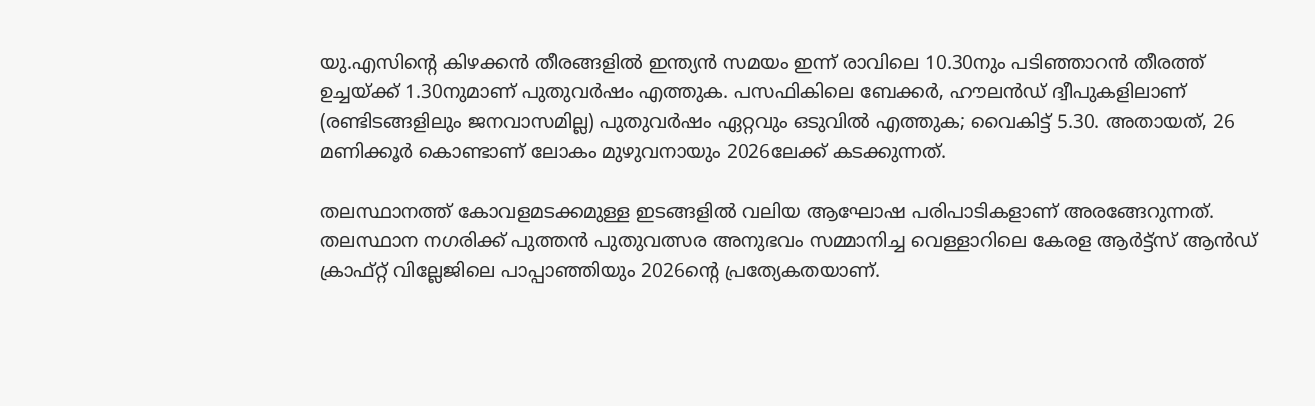യു.എസിന്റെ കിഴക്കൻ തീരങ്ങളില്‍ ഇന്ത്യൻ സമയം ഇന്ന് രാവിലെ 10.30നും പടിഞ്ഞാറൻ തീരത്ത് ഉച്ചയ്ക്ക് 1.30നുമാണ് പുതുവർഷം എത്തുക. പസഫികിലെ ബേക്കർ, ഹൗലൻഡ് ദ്വീപുകളിലാണ് (രണ്ടിടങ്ങളിലും ജനവാസമില്ല) പുതുവർഷം ഏറ്റവും ഒടുവില്‍ എത്തുക; വൈകിട്ട് 5.30. അതായത്, 26 മണിക്കൂർ കൊണ്ടാണ് ലോകം മുഴുവനായും 2026ലേക്ക് കടക്കുന്നത്.

തലസ്ഥാനത്ത് കോവളമടക്കമുള്ള ഇടങ്ങളിൽ വലിയ ആഘോഷ പരിപാടികളാണ് അരങ്ങേറുന്നത്. തലസ്ഥാന നഗരിക്ക് പുത്തൻ പുതുവത്സര അനുഭവം സമ്മാനിച്ച വെള്ളാറിലെ കേരള ആർട്ട്സ് ആൻഡ് ക്രാഫ്റ്റ് വില്ലേജിലെ പാപ്പാഞ്ഞിയും 2026ന്റെ പ്രത്യേകതയാണ്.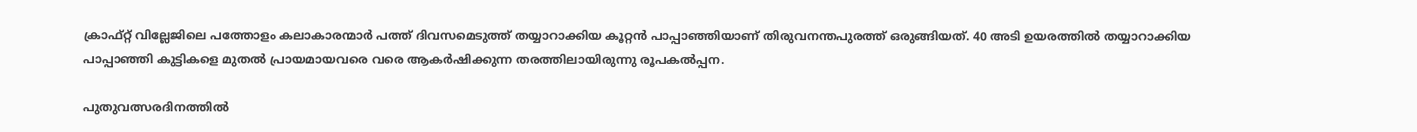ക്രാഫ്റ്റ് വില്ലേജിലെ പത്തോളം കലാകാരന്മാര്‍ പത്ത് ദിവസമെടുത്ത് തയ്യാറാക്കിയ കൂറ്റൻ പാപ്പാഞ്ഞിയാണ് തിരുവനന്തപുരത്ത് ഒരുങ്ങിയത്. 40 അടി ഉയരത്തിൽ തയ്യാറാക്കിയ പാപ്പാഞ്ഞി കുട്ടികളെ മുതൽ പ്രായമായവരെ വരെ ആകര്‍ഷിക്കുന്ന തരത്തിലായിരുന്നു രൂപകൽപ്പന.

പുതുവത്സരദിനത്തിൽ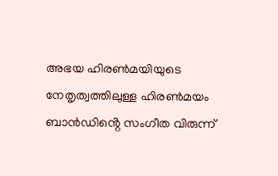അഭയ ഹിരൺമയിയുടെ നേതൃത്വത്തിലുള്ള ഹിരൺമയം ബാൻഡിൻ്റെ സംഗീത വിരുന്ന്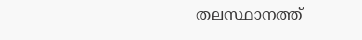തലസ്ഥാനത്ത്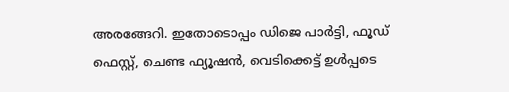അരങ്ങേറി. ഇതോടൊപ്പം ഡിജെ പാർട്ടി, ഫൂഡ് ഫെസ്റ്റ്, ചെണ്ട ഫ്യൂഷൻ, വെടിക്കെട്ട് ഉൾപ്പടെ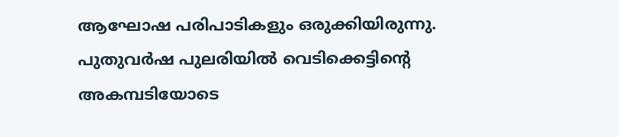ആഘോഷ പരിപാടികളും ഒരുക്കിയിരുന്നു. പുതുവര്‍ഷ പുലരിയിൽ വെടിക്കെട്ടിൻ്റെ അകമ്പടിയോടെ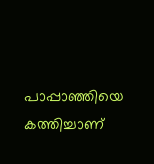പാപ്പാഞ്ഞിയെ കത്തിച്ചാണ്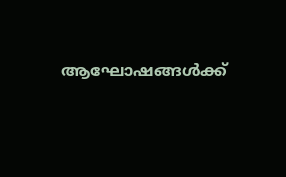ആഘോഷങ്ങൾക്ക്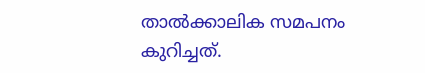താൽക്കാലിക സമപനം കുറിച്ചത്.